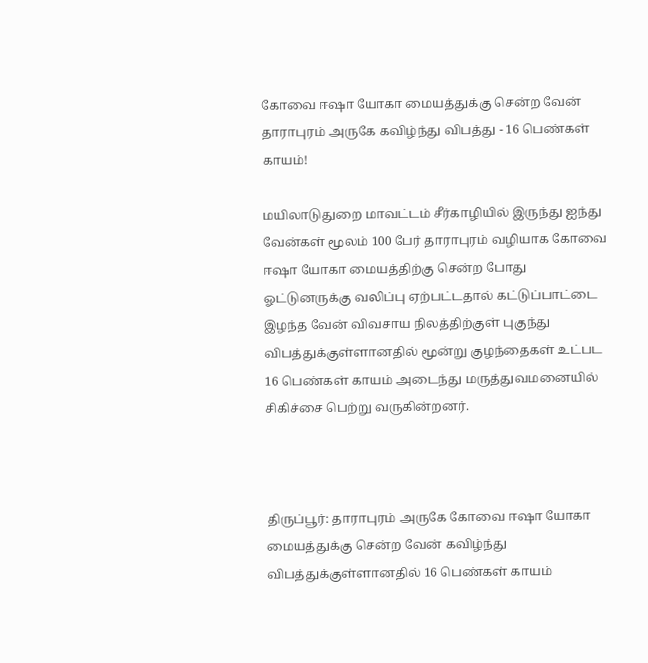கோவை ஈஷா யோகா மையத்துக்கு சென்ற வேன் தாராபுரம் அருகே கவிழ்ந்து விபத்து - 16 பெண்கள் காயம்!

மயிலாடுதுறை மாவட்டம் சீர்காழியில் இருந்து ஐந்து வேன்கள் மூலம் 100 பேர் தாராபுரம் வழியாக கோவை ஈஷா யோகா மையத்திற்கு சென்ற போது ஓட்டுனருக்கு வலிப்பு ஏற்பட்டதால் கட்டுப்பாட்டை இழந்த வேன் விவசாய நிலத்திற்குள் புகுந்து விபத்துக்குள்ளானதில் மூன்று குழந்தைகள் உட்பட 16 பெண்கள் காயம் அடைந்து மருத்துவமனையில் சிகிச்சை பெற்று வருகின்றனர்.



திருப்பூர்: தாராபுரம் அருகே கோவை ஈஷா யோகா மையத்துக்கு சென்ற வேன் கவிழ்ந்து விபத்துக்குள்ளானதில் 16 பெண்கள் காயம்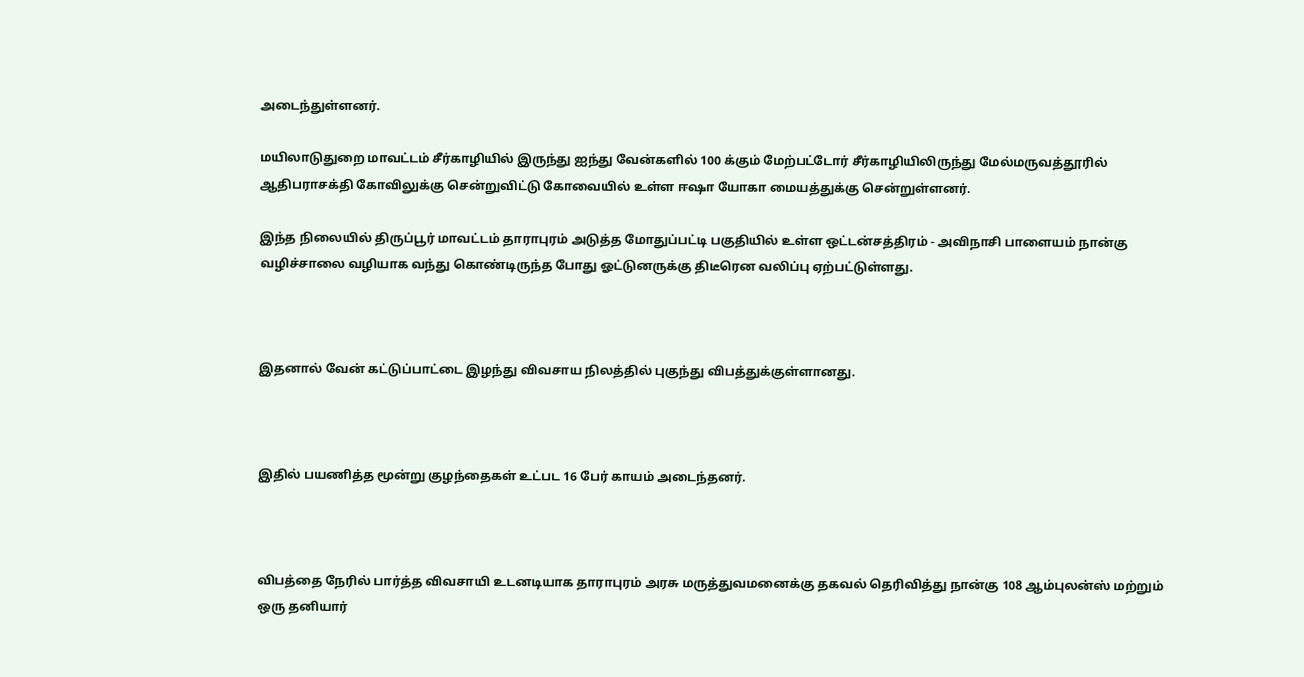அடைந்துள்ளனர்.

மயிலாடுதுறை மாவட்டம் சீர்காழியில் இருந்து ஐந்து வேன்களில் 100 க்கும் மேற்பட்டோர் சீர்காழியிலிருந்து மேல்மருவத்தூரில் ஆதிபராசக்தி கோவிலுக்கு சென்றுவிட்டு கோவையில் உள்ள ஈஷா யோகா மையத்துக்கு சென்றுள்ளனர்.

இந்த நிலையில் திருப்பூர் மாவட்டம் தாராபுரம் அடுத்த மோதுப்பட்டி பகுதியில் உள்ள ஒட்டன்சத்திரம் - அவிநாசி பாளையம் நான்கு வழிச்சாலை வழியாக வந்து கொண்டிருந்த போது ஓட்டுனருக்கு திடீரென வலிப்பு ஏற்பட்டுள்ளது.



இதனால் வேன் கட்டுப்பாட்டை இழந்து விவசாய நிலத்தில் புகுந்து விபத்துக்குள்ளானது.



இதில் பயணித்த மூன்று குழந்தைகள் உட்பட 16 பேர் காயம் அடைந்தனர்.



விபத்தை நேரில் பார்த்த விவசாயி உடனடியாக தாராபுரம் அரசு மருத்துவமனைக்கு தகவல் தெரிவித்து நான்கு 108 ஆம்புலன்ஸ் மற்றும் ஒரு தனியார்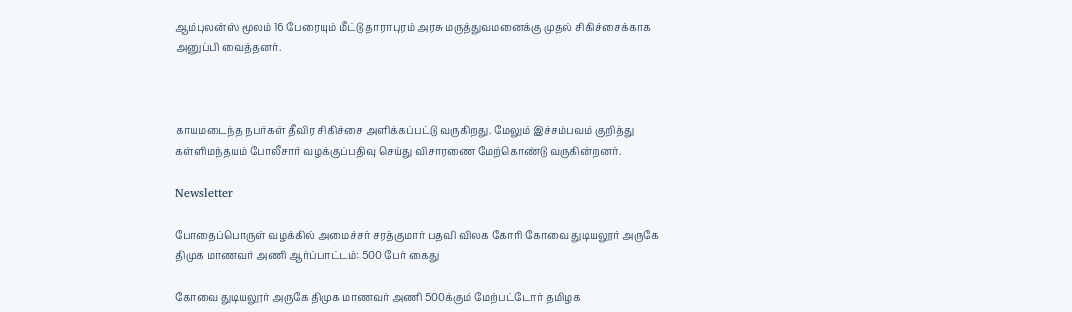ஆம்புலன்ஸ் மூலம் 16 பேரையும் மீட்டு தாராபுரம் அரசு மருத்துவமனைக்கு முதல் சிகிச்சைக்காக அனுப்பி வைத்தனர்.



காயமடைந்த நபர்கள் தீவிர சிகிச்சை அளிக்கப்பட்டு வருகிறது. மேலும் இச்சம்பவம் குறித்து கள்ளிமந்தயம் போலீசார் வழக்குப்பதிவு செய்து விசாரணை மேற்கொண்டு வருகின்றனர்.

Newsletter

போதைப்பொருள் வழக்கில் அமைச்சர் சரத்குமார் பதவி விலக கோரி கோவை துடியலூர் அருகே திமுக மாணவர் அணி ஆர்ப்பாட்டம்: 500 பேர் கைது

கோவை துடியலூர் அருகே திமுக மாணவர் அணி 500க்கும் மேற்பட்டோர் தமிழக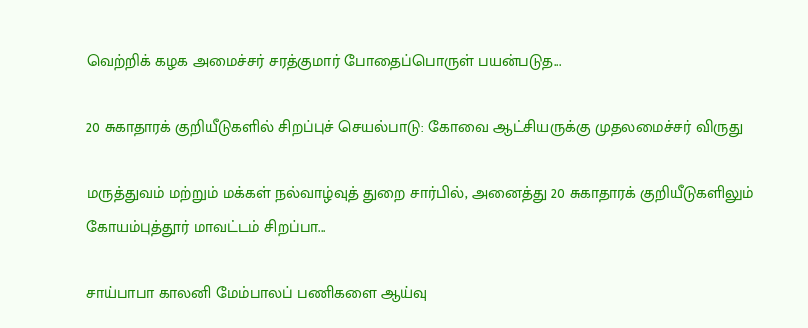வெற்றிக் கழக அமைச்சர் சரத்குமார் போதைப்பொருள் பயன்படுத...

20 சுகாதாரக் குறியீடுகளில் சிறப்புச் செயல்பாடு: கோவை ஆட்சியருக்கு முதலமைச்சர் விருது

மருத்துவம் மற்றும் மக்கள் நல்வாழ்வுத் துறை சார்பில், அனைத்து 20 சுகாதாரக் குறியீடுகளிலும் கோயம்புத்தூர் மாவட்டம் சிறப்பா...

சாய்பாபா காலனி மேம்பாலப் பணிகளை ஆய்வு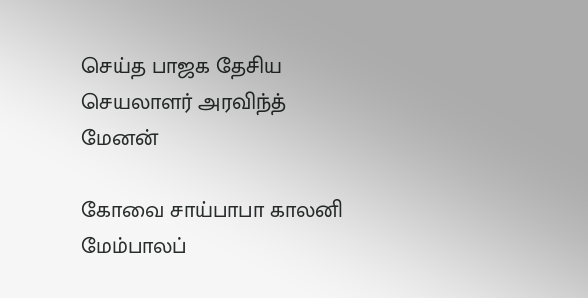செய்த பாஜக தேசிய செயலாளர் அரவிந்த் மேனன்

கோவை சாய்பாபா காலனி மேம்பாலப்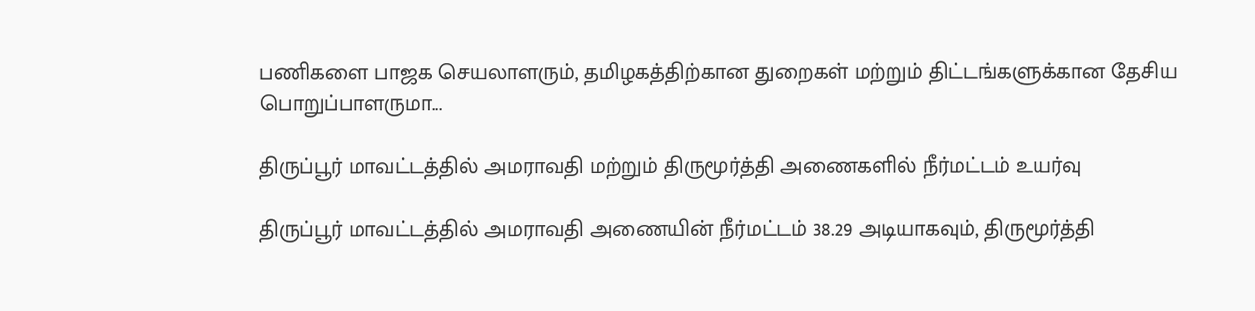பணிகளை பாஜக செயலாளரும், தமிழகத்திற்கான துறைகள் மற்றும் திட்டங்களுக்கான தேசிய பொறுப்பாளருமா...

திருப்பூர் மாவட்டத்தில் அமராவதி மற்றும் திருமூர்த்தி அணைகளில் நீர்மட்டம் உயர்வு

திருப்பூர் மாவட்டத்தில் அமராவதி அணையின் நீர்மட்டம் 38.29 அடியாகவும், திருமூர்த்தி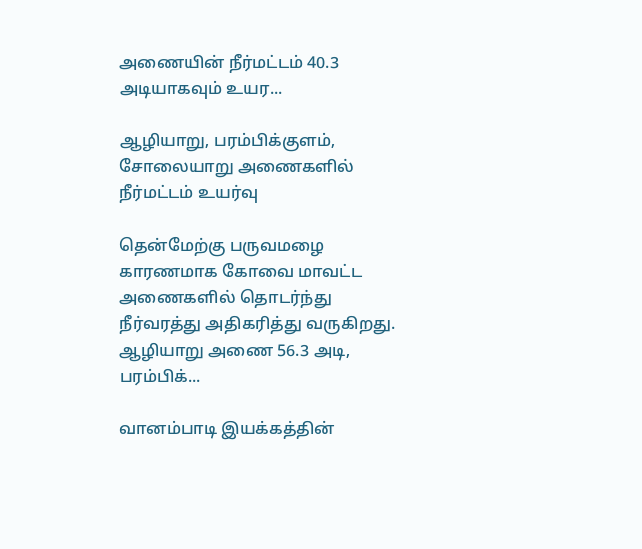அணையின் நீர்மட்டம் 40.3 அடியாகவும் உயர...

ஆழியாறு, பரம்பிக்குளம், சோலையாறு அணைகளில் நீர்மட்டம் உயர்வு

தென்மேற்கு பருவமழை காரணமாக கோவை மாவட்ட அணைகளில் தொடர்ந்து நீர்வரத்து அதிகரித்து வருகிறது. ஆழியாறு அணை 56.3 அடி, பரம்பிக்...

வானம்பாடி இயக்கத்தின்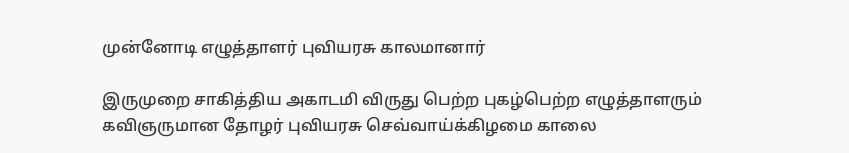முன்னோடி எழுத்தாளர் புவியரசு காலமானார்

இருமுறை சாகித்திய அகாடமி விருது பெற்ற புகழ்பெற்ற எழுத்தாளரும் கவிஞருமான தோழர் புவியரசு செவ்வாய்க்கிழமை காலை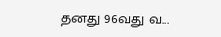தனது 96வது வ...